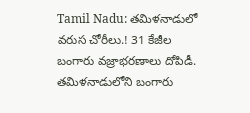Tamil Nadu: తమిళనాడులో వరుస చోరీలు.! 31 కేజీల బంగారు వజ్రాభరణాలు దోపిడీ.
తమిళనాడులోని బంగారు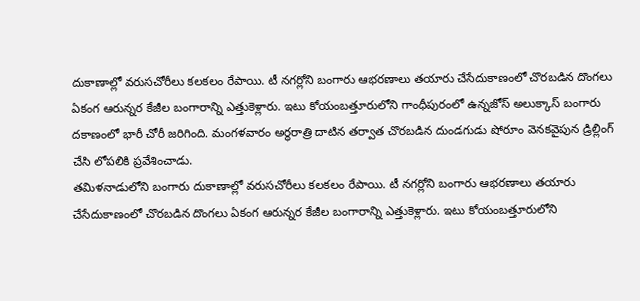దుకాణాల్లో వరుసచోరీలు కలకలం రేపాయి. టీ నగర్లోని బంగారు ఆభరణాలు తయారు చేసేదుకాణంలో చొరబడిన దొంగలు ఏకంగ ఆరున్నర కేజీల బంగారాన్ని ఎత్తుకెళ్లారు. ఇటు కోయంబత్తూరులోని గాంధీపురంలో ఉన్నజోస్ అలుక్కాస్ బంగారు దకాణంలో భారీ చోరీ జరిగింది. మంగళవారం అర్ధరాత్రి దాటిన తర్వాత చొరబడిన దుండగుడు షోరూం వెనకవైపున డ్రిల్లింగ్ చేసి లోపలికి ప్రవేశించాడు.
తమిళనాడులోని బంగారు దుకాణాల్లో వరుసచోరీలు కలకలం రేపాయి. టీ నగర్లోని బంగారు ఆభరణాలు తయారు చేసేదుకాణంలో చొరబడిన దొంగలు ఏకంగ ఆరున్నర కేజీల బంగారాన్ని ఎత్తుకెళ్లారు. ఇటు కోయంబత్తూరులోని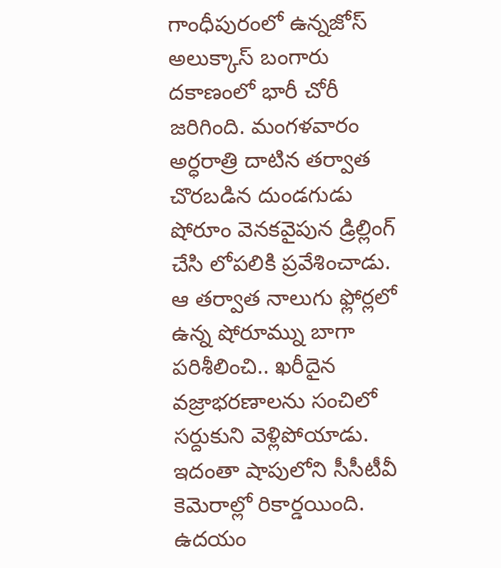గాంధీపురంలో ఉన్నజోస్ అలుక్కాస్ బంగారు దకాణంలో భారీ చోరీ జరిగింది. మంగళవారం అర్ధరాత్రి దాటిన తర్వాత చొరబడిన దుండగుడు షోరూం వెనకవైపున డ్రిల్లింగ్ చేసి లోపలికి ప్రవేశించాడు. ఆ తర్వాత నాలుగు ఫ్లోర్లలో ఉన్న షోరూమ్ను బాగా పరిశీలించి.. ఖరీదైన వజ్రాభరణాలను సంచిలో సర్దుకుని వెళ్లిపోయాడు. ఇదంతా షాపులోని సీసీటీవీ కెమెరాల్లో రికార్డయింది. ఉదయం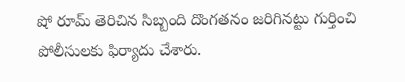షో రూమ్ తెరిచిన సిబ్బంది దొంగతనం జరిగినట్టు గుర్తించి పోలీసులకు ఫిర్యాదు చేశారు.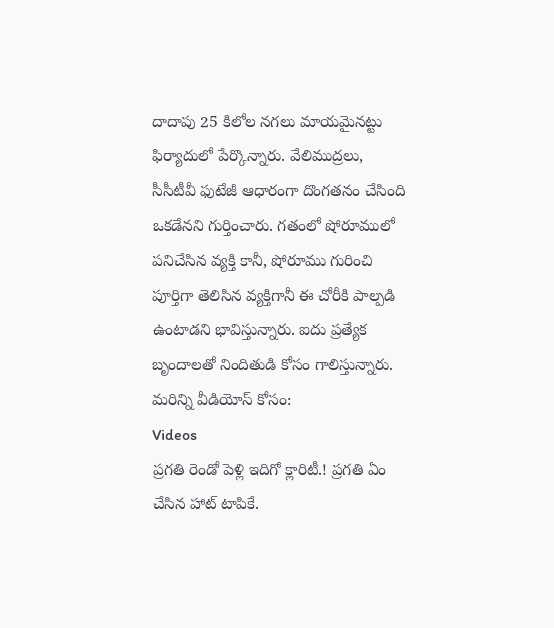దాదాపు 25 కిలోల నగలు మాయమైనట్టు ఫిర్యాదులో పేర్కొన్నారు. వేలిముద్రలు, సీసీటీవీ ఫుటేజీ ఆధారంగా దొంగతనం చేసింది ఒకడేనని గుర్తించారు. గతంలో షోరూములో పనిచేసిన వ్యక్తి కానీ, షోరూము గురించి పూర్తిగా తెలిసిన వ్యక్తిగానీ ఈ చోరీకి పాల్పడి ఉంటాడని భావిస్తున్నారు. ఐదు ప్రత్యేక బృందాలతో నిందితుడి కోసం గాలిస్తున్నారు.
మరిన్ని వీడియోస్ కోసం:
Videos
ప్రగతి రెండో పెళ్లి ఇదిగో క్లారిటీ.! ప్రగతి ఏం చేసిన హాట్ టాపికే.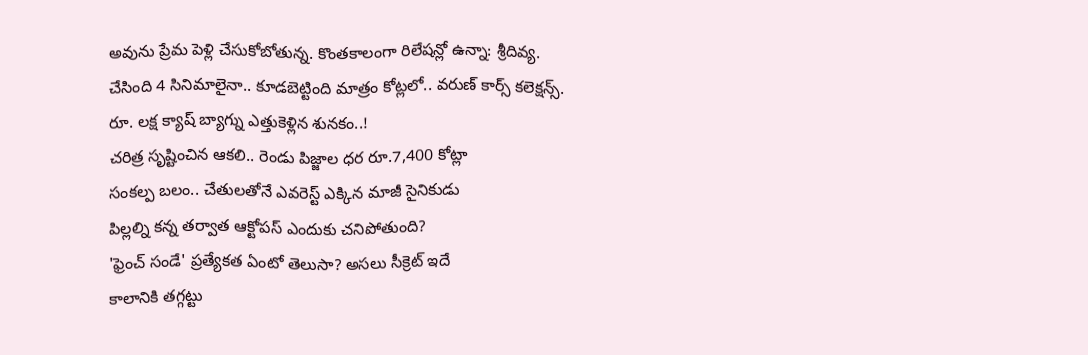అవును ప్రేమ పెళ్లి చేసుకోబోతున్న. కొంతకాలంగా రిలేషన్లో ఉన్నా: శ్రీదివ్య.
చేసింది 4 సినిమాలైనా.. కూడబెట్టింది మాత్రం కోట్లలో.. వరుణ్ కార్స్ కలెక్షన్స్.
రూ. లక్ష క్యాష్ బ్యాగ్ను ఎత్తుకెళ్లిన శునకం..!
చరిత్ర సృష్టించిన ఆకలి.. రెండు పిజ్జాల ధర రూ.7,400 కోట్లా
సంకల్ప బలం.. చేతులతోనే ఎవరెస్ట్ ఎక్కిన మాజీ సైనికుడు
పిల్లల్ని కన్న తర్వాత ఆక్టోపస్ ఎందుకు చనిపోతుంది?
'ఫ్రెంచ్ సండే' ప్రత్యేకత ఏంటో తెలుసా? అసలు సీక్రెట్ ఇదే
కాలానికి తగ్గట్టు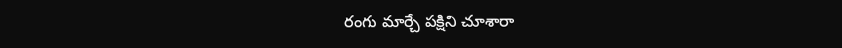రంగు మార్చే పక్షిని చూశారా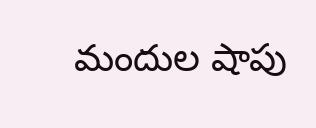మందుల షాపు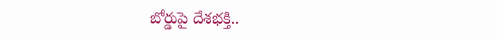బోర్డుపై దేశభక్తి..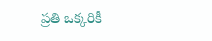ప్రతి ఒక్కరికీ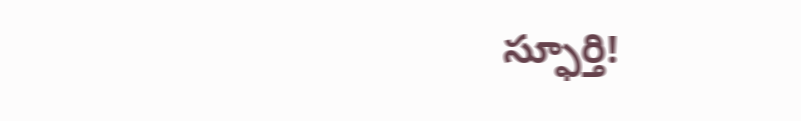స్ఫూర్తి!